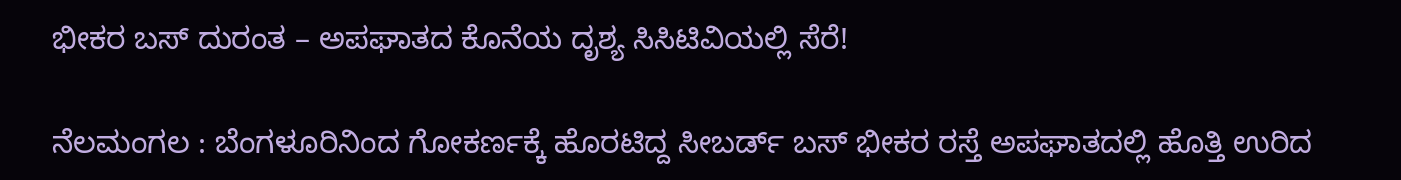ಭೀಕರ ಬಸ್ ದುರಂತ – ಅಪಘಾತದ ಕೊನೆಯ ದೃಶ್ಯ ಸಿಸಿಟಿವಿಯಲ್ಲಿ ಸೆರೆ!

ನೆಲಮಂಗಲ : ಬೆಂಗಳೂರಿನಿಂದ ಗೋಕರ್ಣಕ್ಕೆ ಹೊರಟಿದ್ದ ಸೀಬರ್ಡ್ ಬಸ್ ಭೀಕರ ರಸ್ತೆ ಅಪಘಾತದಲ್ಲಿ ಹೊತ್ತಿ ಉರಿದ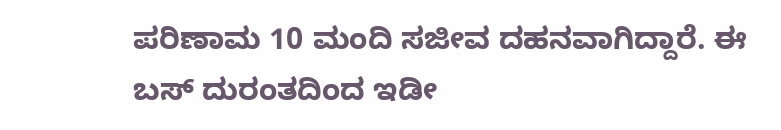ಪರಿಣಾಮ 10 ಮಂದಿ ಸಜೀವ ದಹನವಾಗಿದ್ದಾರೆ. ಈ ಬಸ್ ದುರಂತದಿಂದ ಇಡೀ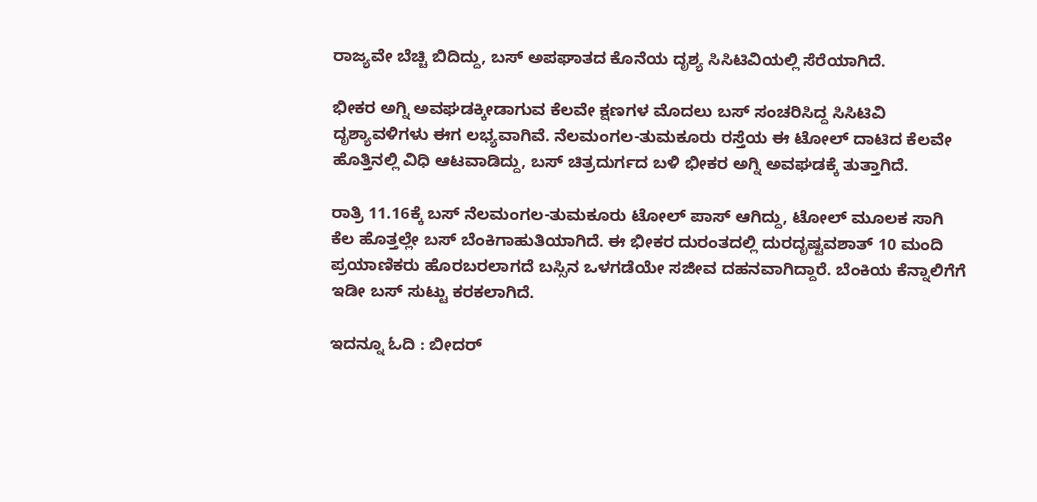ರಾಜ್ಯವೇ ಬೆಚ್ಚಿ ಬಿದಿದ್ದು, ಬಸ್ ಅಪಘಾತದ ಕೊನೆಯ ದೃಶ್ಯ ಸಿಸಿಟಿವಿಯಲ್ಲಿ ಸೆರೆಯಾಗಿದೆ.

ಭೀಕರ ಅಗ್ನಿ ಅವಘಡಕ್ಕೀಡಾಗುವ ಕೆಲವೇ ಕ್ಷಣಗಳ ಮೊದಲು ಬಸ್ ಸಂಚರಿಸಿದ್ದ ಸಿಸಿಟಿವಿ ದೃಶ್ಯಾವಳಿಗಳು ಈಗ ಲಭ್ಯವಾಗಿವೆ. ನೆಲಮಂಗಲ-ತುಮಕೂರು ರಸ್ತೆಯ ಈ ಟೋಲ್ ದಾಟಿದ ಕೆಲವೇ ಹೊತ್ತಿನಲ್ಲಿ ವಿಧಿ ಆಟವಾಡಿದ್ದು, ಬಸ್ ಚಿತ್ರದುರ್ಗದ ಬಳಿ ಭೀಕರ ಅಗ್ನಿ ಅವಘಡಕ್ಕೆ ತುತ್ತಾಗಿದೆ.

ರಾತ್ರಿ 11.16ಕ್ಕೆ ಬಸ್ ನೆಲಮಂಗಲ-ತುಮಕೂರು ಟೋಲ್ ಪಾಸ್ ಆಗಿದ್ದು, ಟೋಲ್ ಮೂಲಕ ಸಾಗಿ ಕೆಲ ಹೊತ್ತಲ್ಲೇ ಬಸ್ ಬೆಂಕಿಗಾಹುತಿಯಾಗಿದೆ. ಈ ಭೀಕರ ದುರಂತದಲ್ಲಿ ದುರದೃಷ್ಟವಶಾತ್ 10 ಮಂದಿ ಪ್ರಯಾಣಿಕರು ಹೊರಬರಲಾಗದೆ ಬಸ್ಸಿನ ಒಳಗಡೆಯೇ ಸಜೀವ ದಹನವಾಗಿದ್ದಾರೆ. ಬೆಂಕಿಯ ಕೆನ್ನಾಲಿಗೆಗೆ ಇಡೀ ಬಸ್ ಸುಟ್ಟು ಕರಕಲಾಗಿದೆ.

ಇದನ್ನೂ ಓದಿ : ಬೀದರ್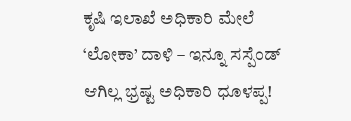ಕೃಷಿ ಇಲಾಖೆ ಅಧಿಕಾರಿ ಮೇಲೆ ‘ಲೋಕಾ’ ದಾಳಿ – ಇನ್ನೂ ಸಸ್ಪೆಂಡ್ ಆಗಿಲ್ಲ ಭ್ರಷ್ಟ ಅಧಿಕಾರಿ ಧೂಳಪ್ಪ!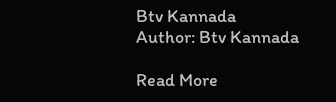Btv Kannada
Author: Btv Kannada

Read More